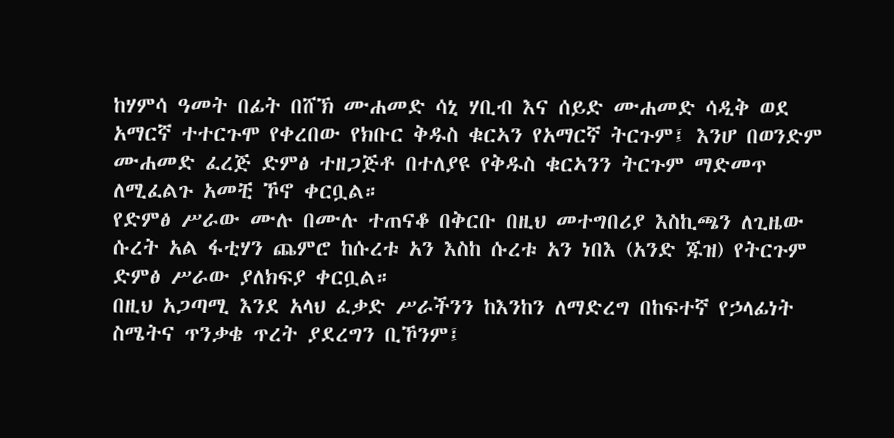ከሃምሳ ዓመት በፊት በሸኽ ሙሐመድ ሳኒ ሃቢብ እና ሰይድ ሙሐመድ ሳዲቅ ወደ አማርኛ ተተርጉሞ የቀረበው የክቡር ቅዱስ ቁርኣን የአማርኛ ትርጉም፤ እንሆ በወንድም ሙሐመድ ፈረጅ ድምፅ ተዘጋጅቶ በተለያዩ የቅዱስ ቁርኣንን ትርጉም ማድመጥ ለሚፈልጉ አመቺ ኾኖ ቀርቧል።
የድምፅ ሥራው ሙሉ በሙሉ ተጠናቆ በቅርቡ በዚህ መተግበሪያ እስኪጫን ለጊዜው ሱረት አል ፋቲሃን ጨምሮ ከሱረቱ አን እስከ ሱረቱ አን ነበእ (አንድ ጁዝ) የትርጉም ድምፅ ሥራው ያለክፍያ ቀርቧል።
በዚህ አጋጣሚ እንደ አላህ ፈቃድ ሥራችንን ከእንከን ለማድረግ በከፍተኛ የኃላፊነት ስሜትና ጥንቃቄ ጥረት ያደረግን ቢኾንም፤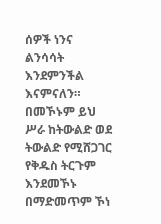ሰዎች ነንና ልንሳሳት እንደምንችል እናምናለን። በመኾኑም ይህ ሥራ ከትውልድ ወደ ትውልድ የሚሸጋገር የቅዱስ ትርጉም እንደመኾኑ በማድመጥም ኾነ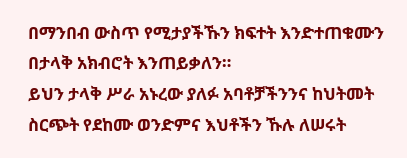በማንበብ ውስጥ የሚታያችኹን ክፍተት እንድተጠቁሙን በታላቅ አክብሮት እንጠይቃለን።
ይህን ታላቅ ሥራ አኑረው ያለፉ አባቶቻችንንና ከህትመት ስርጭት የደከሙ ወንድምና እህቶችን ኹሉ ለሠሩት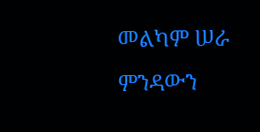መልካም ሠራ ምንዳውን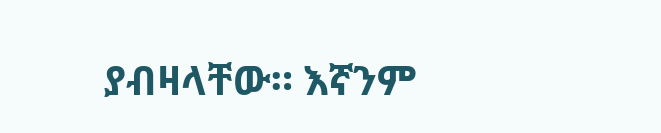ያብዛላቸው። እኛንም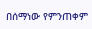በሰማነው የምንጠቀም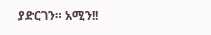ያድርገን። አሚን!!